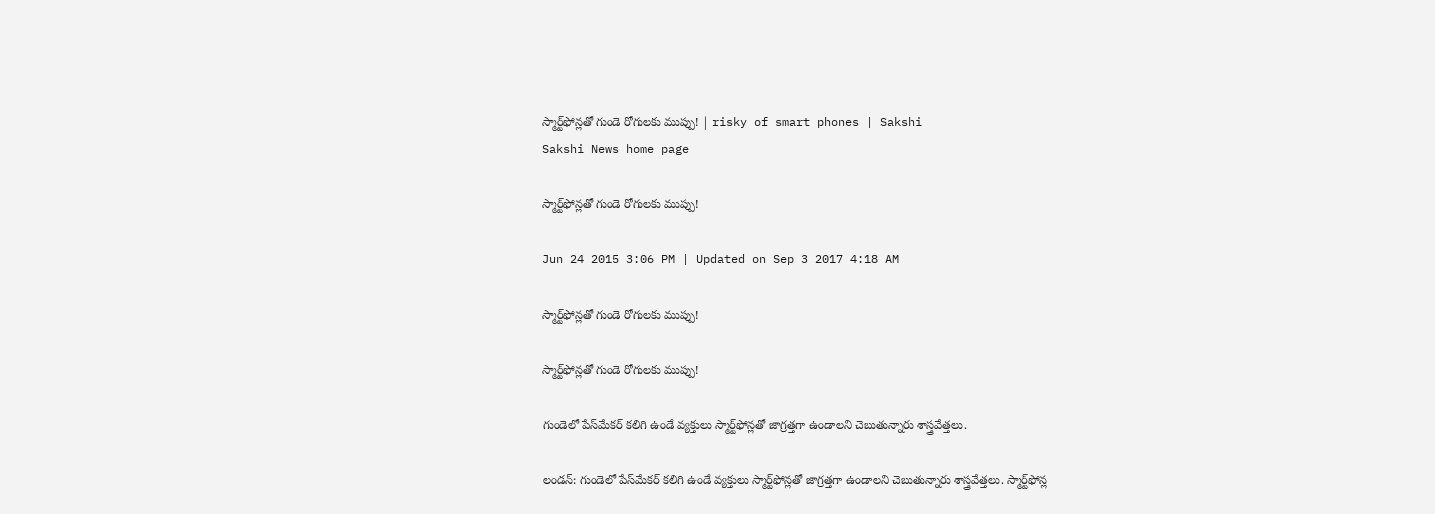స్మార్ట్‌ఫోన్లతో గుండె రోగులకు ముప్పు! | risky of smart phones | Sakshi
Sakshi News home page

స్మార్ట్‌ఫోన్లతో గుండె రోగులకు ముప్పు!

Jun 24 2015 3:06 PM | Updated on Sep 3 2017 4:18 AM

స్మార్ట్‌ఫోన్లతో గుండె రోగులకు ముప్పు!

స్మార్ట్‌ఫోన్లతో గుండె రోగులకు ముప్పు!

గుండెలో పేస్‌మేకర్ కలిగి ఉండే వ్యక్తులు స్మార్ట్‌ఫోన్లతో జాగ్రత్తగా ఉండాలని చెబుతున్నారు శాస్త్రవేత్తలు.

లండన్: గుండెలో పేస్‌మేకర్ కలిగి ఉండే వ్యక్తులు స్మార్ట్‌ఫోన్లతో జాగ్రత్తగా ఉండాలని చెబుతున్నారు శాస్త్రవేత్తలు. స్మార్ట్‌ఫోన్ల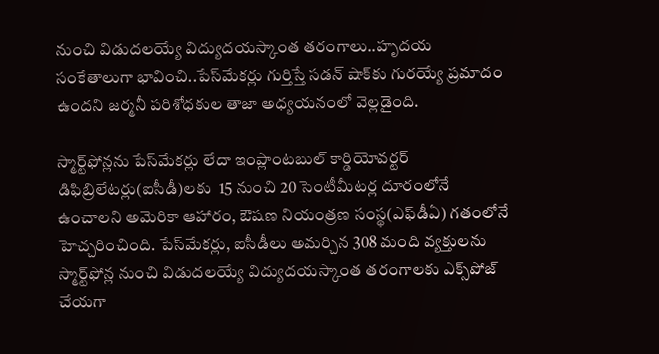నుంచి విడుదలయ్యే విద్యుదయస్కాంత తరంగాలు..హృదయ సంకేతాలుగా భావించి..పేస్‌మేకర్లు గుర్తిస్తే సడన్ షాక్‌కు గురయ్యే ప్రమాదం ఉందని జర్మనీ పరిశోధకుల తాజా అధ్యయనంలో వెల్లడైంది.

స్మార్ట్‌ఫోన్లను పేస్‌మేకర్లు లేదా ఇంప్లాంటబుల్ కార్డియోవర్టర్ డిఫిబ్రిలేటర్లు(ఐసీడీ)లకు  15 నుంచి 20 సెంటీమీటర్ల దూరంలోనే ఉంచాలని అమెరికా ఆహారం, ఔషణ నియంత్రణ సంస్థ(ఎఫ్‌డీఏ) గతంలోనే హెచ్చరించింది. పేస్‌మేకర్లు, ఐసీడీలు అమర్చిన 308 మంది వ్యక్తులను స్మార్ట్‌ఫోన్ల నుంచి విడుదలయ్యే విద్యుదయస్కాంత తరంగాలకు ఎక్స్‌పోజ్ చేయగా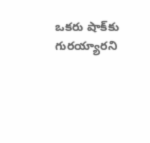ఒకరు షాక్‌కు గురయ్యారని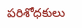పరిశోధకులు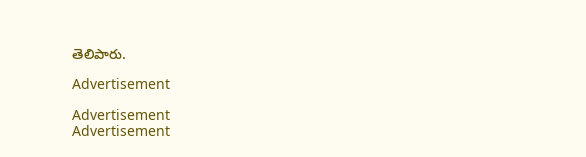తెలిపారు.

Advertisement

Advertisement
Advertisement